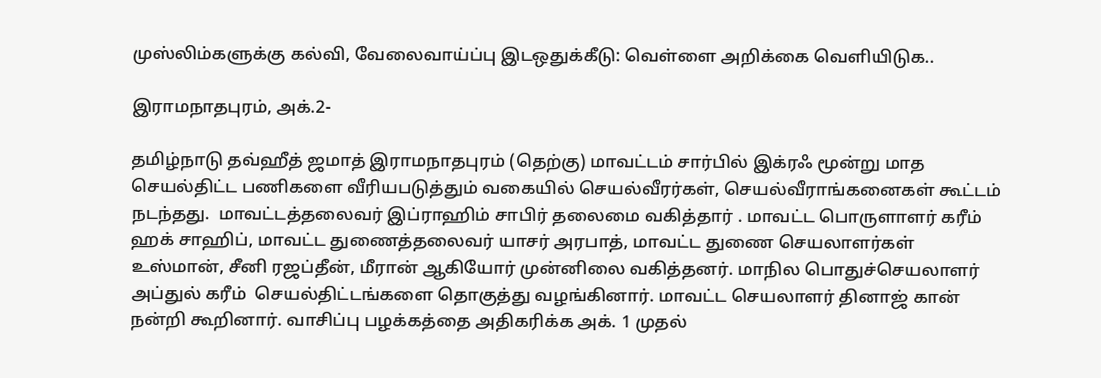முஸ்லிம்களுக்கு கல்வி, வேலைவாய்ப்பு இடஒதுக்கீடு: வெள்ளை அறிக்கை வெளியிடுக..

இராமநாதபுரம், அக்.2-

தமிழ்நாடு தவ்ஹீத் ஜமாத் இராமநாதபுரம் (தெற்கு) மாவட்டம் சார்பில் இக்ரஃ மூன்று மாத செயல்திட்ட பணிகளை வீரியபடுத்தும் வகையில் செயல்வீரர்கள், செயல்வீராங்கனைகள் கூட்டம் நடந்தது.  மாவட்டத்தலைவர் இப்ராஹிம் சாபிர் தலைமை வகித்தார் . மாவட்ட பொருளாளர் கரீம் ஹக் சாஹிப், மாவட்ட துணைத்தலைவர் யாசர் அரபாத், மாவட்ட துணை செயலாளர்கள் உஸ்மான், சீனி ரஜப்தீன், மீரான் ஆகியோர் முன்னிலை வகித்தனர். மாநில பொதுச்செயலாளர் அப்துல் கரீம்  செயல்திட்டங்களை தொகுத்து வழங்கினார். மாவட்ட செயலாளர் தினாஜ் கான் நன்றி கூறினார். வாசிப்பு பழக்கத்தை அதிகரிக்க அக். 1 முதல்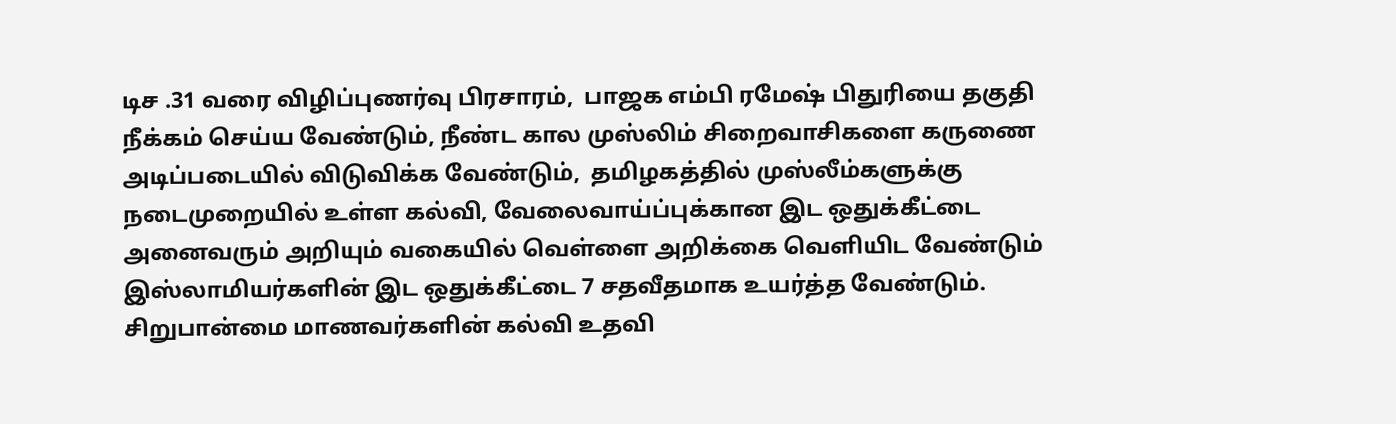டிச .31 வரை விழிப்புணர்வு பிரசாரம்,  பாஜக எம்பி ரமேஷ் பிதுரியை தகுதி நீக்கம் செய்ய வேண்டும், நீண்ட கால முஸ்லிம் சிறைவாசிகளை கருணை அடிப்படையில் விடுவிக்க வேண்டும்,  தமிழகத்தில் முஸ்லீம்களுக்கு நடைமுறையில் உள்ள கல்வி, வேலைவாய்ப்புக்கான இட ஒதுக்கீட்டை அனைவரும் அறியும் வகையில் வெள்ளை அறிக்கை வெளியிட வேண்டும் இஸ்லாமியர்களின் இட ஒதுக்கீட்டை 7 சதவீதமாக உயர்த்த வேண்டும்.  சிறுபான்மை மாணவர்களின் கல்வி உதவி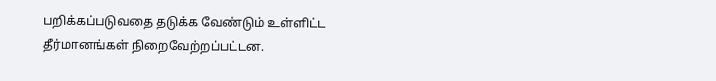பறிக்கப்படுவதை தடுக்க வேண்டும் உள்ளிட்ட தீர்மானங்கள் நிறைவேற்றப்பட்டன.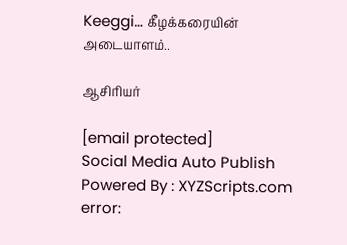Keeggi… கீழக்கரையின் அடையாளம்..

ஆசிரியர்

[email protected]
Social Media Auto Publish Powered By : XYZScripts.com
error: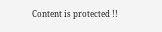Content is protected !!